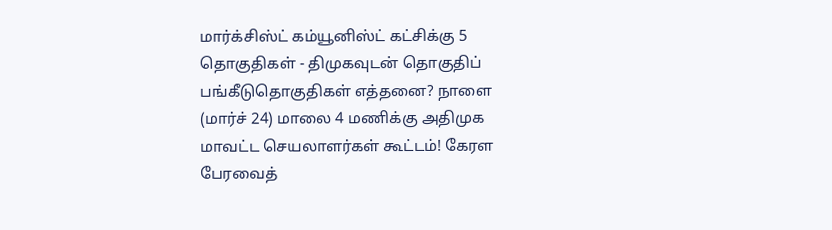மார்க்சிஸ்ட் கம்யூனிஸ்ட் கட்சிக்கு 5 தொகுதிகள் - திமுகவுடன் தொகுதிப் பங்கீடுதொகுதிகள் எத்தனை? நாளை (மார்ச் 24) மாலை 4 மணிக்கு அதிமுக மாவட்ட செயலாளர்கள் கூட்டம்! கேரள பேரவைத்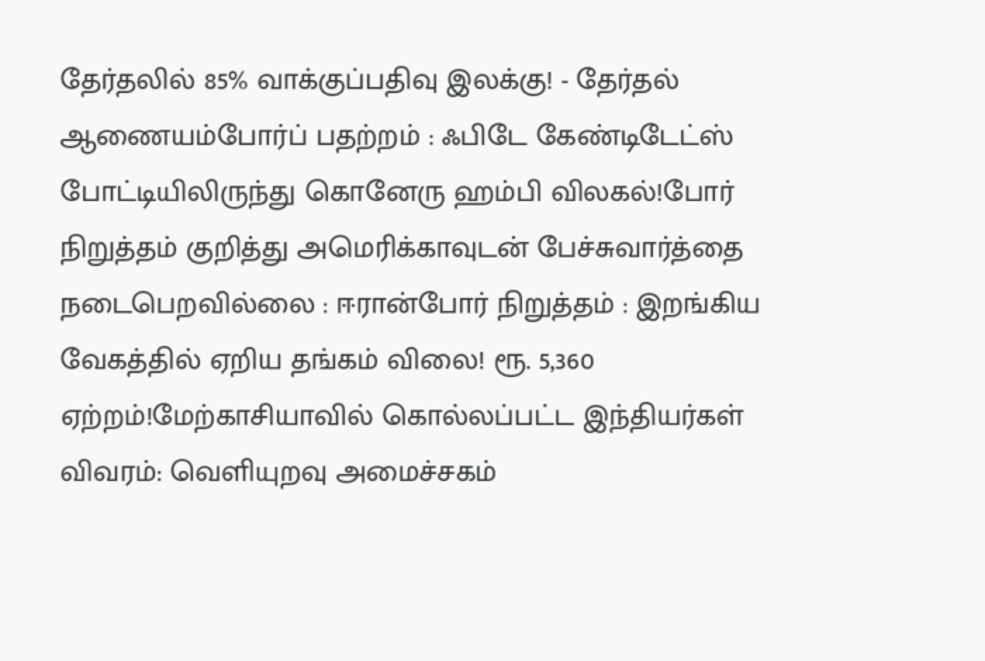தேர்தலில் 85% வாக்குப்பதிவு இலக்கு! - தேர்தல் ஆணையம்போர்ப் பதற்றம் : ஃபிடே கேண்டிடேட்ஸ் போட்டியிலிருந்து கொனேரு ஹம்பி விலகல்!போர் நிறுத்தம் குறித்து அமெரிக்காவுடன் பேச்சுவார்த்தை நடைபெறவில்லை : ஈரான்போர் நிறுத்தம் : இறங்கிய வேகத்தில் ஏறிய தங்கம் விலை! ரூ. 5,360 ஏற்றம்!மேற்காசியாவில் கொல்லப்பட்ட இந்தியர்கள் விவரம்: வெளியுறவு அமைச்சகம்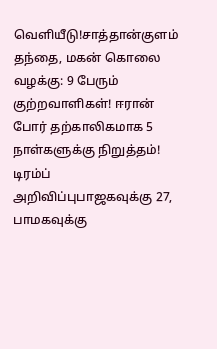வெளியீடு!சாத்தான்குளம் தந்தை, மகன் கொலை வழக்கு: 9 பேரும் குற்றவாளிகள்! ஈரான் போர் தற்காலிகமாக 5 நாள்களுக்கு நிறுத்தம்! டிரம்ப் அறிவிப்புபாஜகவுக்கு 27, பாமகவுக்கு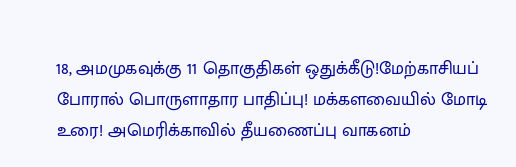18, அமமுகவுக்கு 11 தொகுதிகள் ஒதுக்கீடு!மேற்காசியப் போரால் பொருளாதார பாதிப்பு! மக்களவையில் மோடி உரை! அமெரிக்காவில் தீயணைப்பு வாகனம்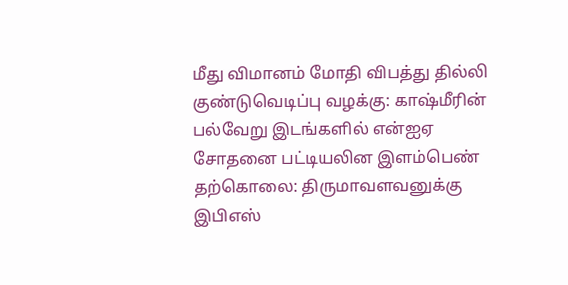மீது விமானம் மோதி விபத்து தில்லி குண்டுவெடிப்பு வழக்கு: காஷ்மீரின் பல்வேறு இடங்களில் என்ஐஏ சோதனை பட்டியலின இளம்பெண் தற்கொலை: திருமாவளவனுக்கு இபிஎஸ்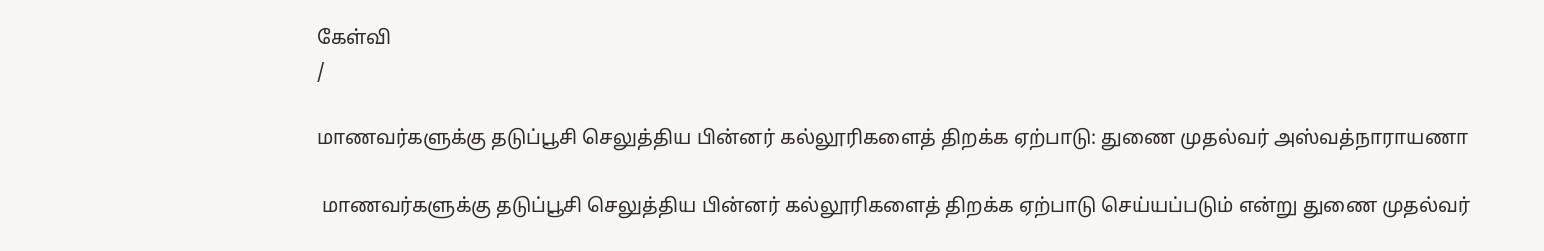கேள்வி
/

மாணவர்களுக்கு தடுப்பூசி செலுத்திய பின்னர் கல்லூரிகளைத் திறக்க ஏற்பாடு: துணை முதல்வர் அஸ்வத்நாராயணா

 மாணவர்களுக்கு தடுப்பூசி செலுத்திய பின்னர் கல்லூரிகளைத் திறக்க ஏற்பாடு செய்யப்படும் என்று துணை முதல்வர்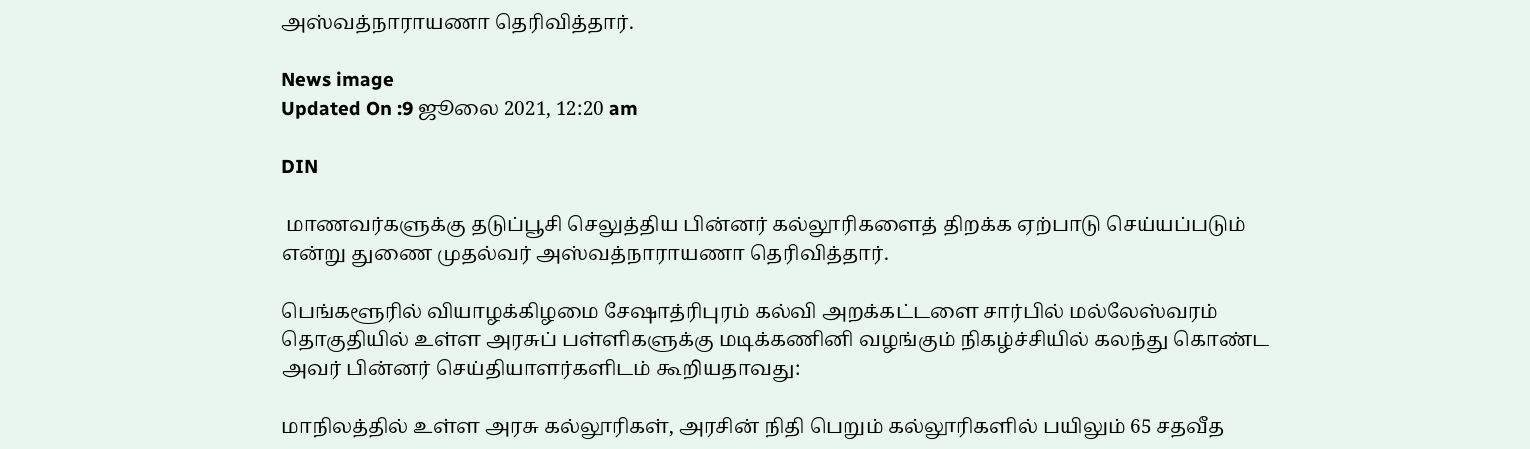அஸ்வத்நாராயணா தெரிவித்தார்.

News image
Updated On :9 ஜூலை 2021, 12:20 am

DIN

 மாணவர்களுக்கு தடுப்பூசி செலுத்திய பின்னர் கல்லூரிகளைத் திறக்க ஏற்பாடு செய்யப்படும் என்று துணை முதல்வர் அஸ்வத்நாராயணா தெரிவித்தார்.

பெங்களூரில் வியாழக்கிழமை சேஷாத்ரிபுரம் கல்வி அறக்கட்டளை சார்பில் மல்லேஸ்வரம் தொகுதியில் உள்ள அரசுப் பள்ளிகளுக்கு மடிக்கணினி வழங்கும் நிகழ்ச்சியில் கலந்து கொண்ட அவர் பின்னர் செய்தியாளர்களிடம் கூறியதாவது:

மாநிலத்தில் உள்ள அரசு கல்லூரிகள், அரசின் நிதி பெறும் கல்லூரிகளில் பயிலும் 65 சதவீத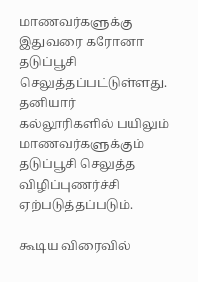மாணவர்களுக்கு இதுவரை கரோனா தடுப்பூசி செலுத்தப்பட்டுள்ளது. தனியார் கல்லூரிகளில் பயிலும் மாணவர்களுக்கும் தடுப்பூசி செலுத்த விழிப்புணர்ச்சி ஏற்படுத்தப்படும்.

கூடிய விரைவில்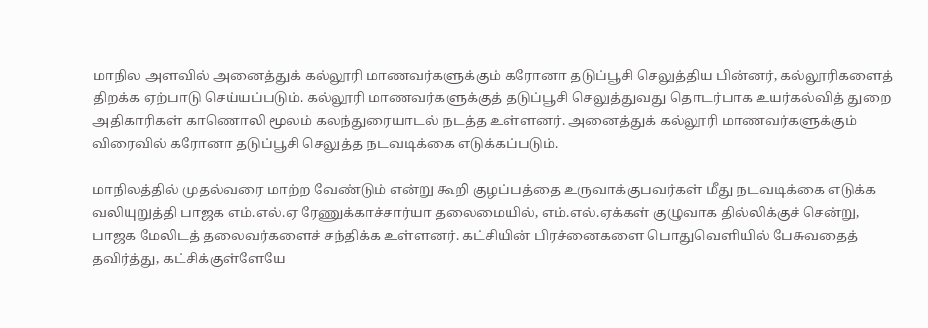மாநில அளவில் அனைத்துக் கல்லூரி மாணவர்களுக்கும் கரோனா தடுப்பூசி செலுத்திய பின்னர், கல்லூரிகளைத் திறக்க ஏற்பாடு செய்யப்படும். கல்லூரி மாணவர்களுக்குத் தடுப்பூசி செலுத்துவது தொடர்பாக உயர்கல்வித் துறை அதிகாரிகள் காணொலி மூலம் கலந்துரையாடல் நடத்த உள்ளனர். அனைத்துக் கல்லூரி மாணவர்களுக்கும் விரைவில் கரோனா தடுப்பூசி செலுத்த நடவடிக்கை எடுக்கப்படும்.

மாநிலத்தில் முதல்வரை மாற்ற வேண்டும் என்று கூறி குழப்பத்தை உருவாக்குபவர்கள் மீது நடவடிக்கை எடுக்க வலியுறுத்தி பாஜக எம்.எல்.ஏ ரேணுக்காச்சார்யா தலைமையில், எம்.எல்.ஏக்கள் குழுவாக தில்லிக்குச் சென்று, பாஜக மேலிடத் தலைவர்களைச் சந்திக்க உள்ளனர். கட்சியின் பிரச்னைகளை பொதுவெளியில் பேசுவதைத் தவிர்த்து, கட்சிக்குள்ளேயே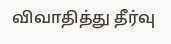விவாதித்து தீர்வு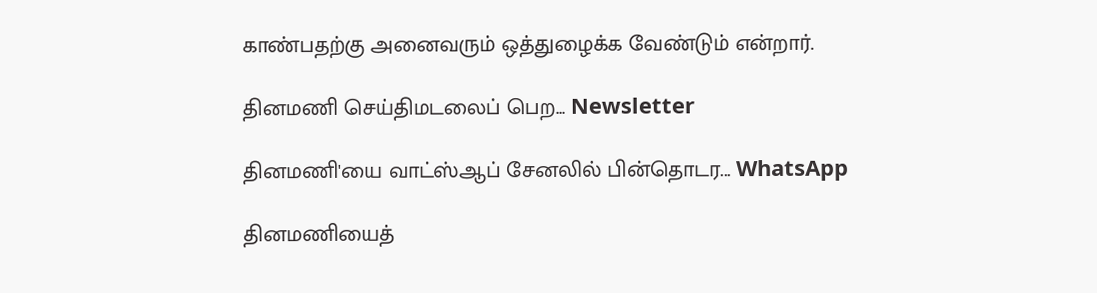காண்பதற்கு அனைவரும் ஒத்துழைக்க வேண்டும் என்றார்.

தினமணி செய்திமடலைப் பெற... Newsletter

தினமணி'யை வாட்ஸ்ஆப் சேனலில் பின்தொடர... WhatsApp

தினமணியைத்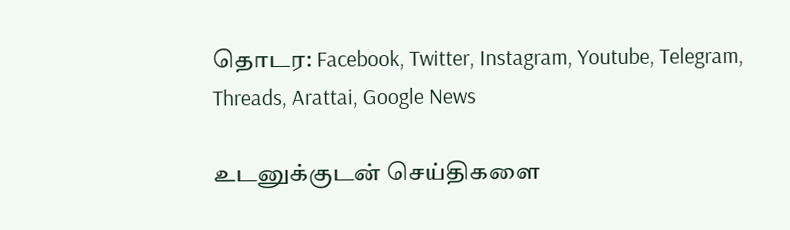தொடர: Facebook, Twitter, Instagram, Youtube, Telegram, Threads, Arattai, Google News

உடனுக்குடன் செய்திகளை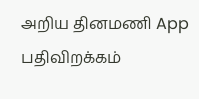அறிய தினமணி App பதிவிறக்கம்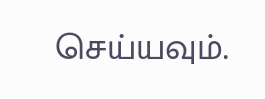செய்யவும்.